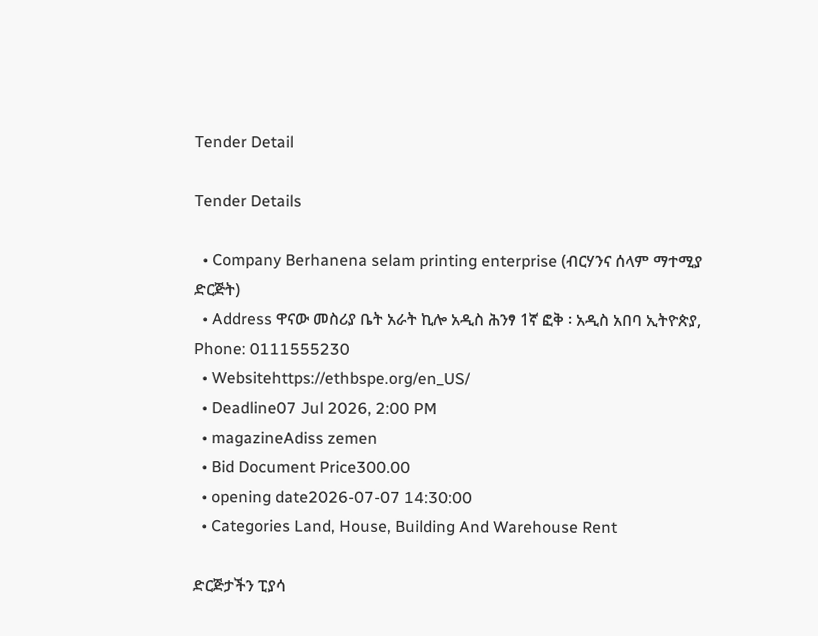Tender Detail

Tender Details

  • Company Berhanena selam printing enterprise (ብርሃንና ሰላም ማተሚያ ድርጅት)
  • Address ዋናው መስሪያ ቤት አራት ኪሎ አዲስ ሕንፃ 1ኛ ፎቅ ፡ አዲስ አበባ ኢትዮጵያ, Phone: 0111555230
  • Websitehttps://ethbspe.org/en_US/
  • Deadline07 Jul 2026, 2:00 PM
  • magazineAdiss zemen
  • Bid Document Price300.00
  • opening date2026-07-07 14:30:00
  • Categories Land, House, Building And Warehouse Rent

ድርጅታችን ፒያሳ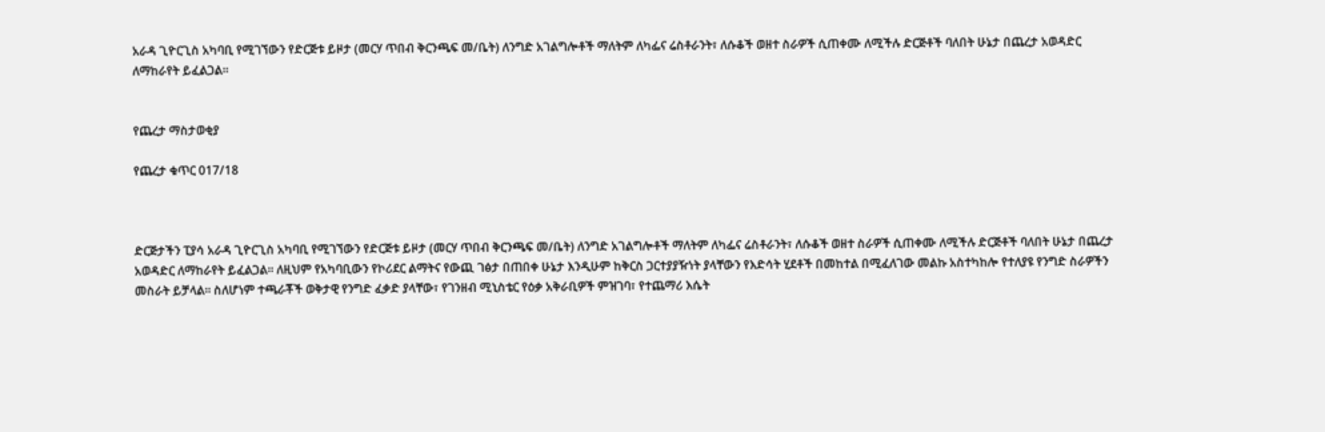አራዳ ጊዮርጊስ አካባቢ የሚገኘውን የድርጅቱ ይዞታ (መርሃ ጥበብ ቅርንጫፍ መ/ቤት) ለንግድ አገልግሎቶች ማለትም ለካፌና ሬስቶራንት፣ ለሱቆች ወዘተ ስራዎች ሲጠቀሙ ለሚችሉ ድርጅቶች ባለበት ሁኔታ በጨረታ አወዳድር ለማከራየት ይፈልጋል፡፡


የጨረታ ማስታወቂያ

የጨረታ ቁጥር 017/18



ድርጅታችን ፒያሳ አራዳ ጊዮርጊስ አካባቢ የሚገኘውን የድርጅቱ ይዞታ (መርሃ ጥበብ ቅርንጫፍ መ/ቤት) ለንግድ አገልግሎቶች ማለትም ለካፌና ሬስቶራንት፣ ለሱቆች ወዘተ ስራዎች ሲጠቀሙ ለሚችሉ ድርጅቶች ባለበት ሁኔታ በጨረታ አወዳድር ለማከራየት ይፈልጋል፡፡ ለዚህም የአካባቢውን የኮሪደር ልማትና የውጪ ገፅታ በጠበቀ ሁኔታ እንዲሁም ከቅርስ ጋርተያያዥነት ያላቸውን የእድሳት ሂደቶች በመከተል በሚፈለገው መልኩ አስተካከሎ የተለያዩ የንግድ ስራዎችን መስራት ይቻላል፡፡ ስለሆነም ተጫራቾች ወቅታዊ የንግድ ፈቃድ ያላቸው፣ የገንዘብ ሚኒስቴር የዕቃ አቅራቢዎች ምዝገባ፣ የተጨማሪ እሴት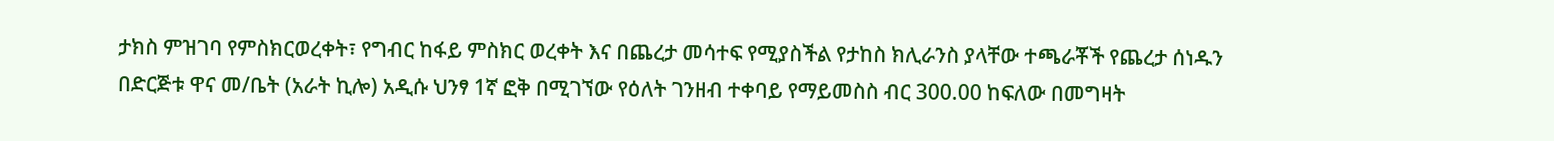ታክስ ምዝገባ የምስክርወረቀት፣ የግብር ከፋይ ምስክር ወረቀት እና በጨረታ መሳተፍ የሚያስችል የታከስ ክሊራንስ ያላቸው ተጫራቾች የጨረታ ሰነዱን በድርጅቱ ዋና መ/ቤት (አራት ኪሎ) አዲሱ ህንፃ 1ኛ ፎቅ በሚገኘው የዕለት ገንዘብ ተቀባይ የማይመስስ ብር 300.00 ከፍለው በመግዛት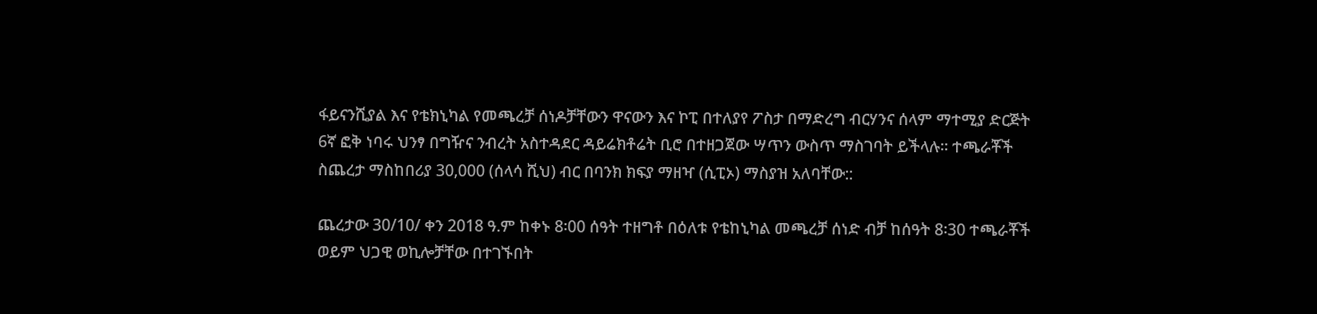ፋይናንሺያል እና የቴክኒካል የመጫረቻ ሰነዶቻቸውን ዋናውን እና ኮፒ በተለያየ ፖስታ በማድረግ ብርሃንና ሰላም ማተሚያ ድርጅት 6ኛ ፎቅ ነባሩ ህንፃ በግዥና ንብረት አስተዳደር ዳይሬክቶሬት ቢሮ በተዘጋጀው ሣጥን ውስጥ ማስገባት ይችላሉ፡፡ ተጫራቾች ስጨረታ ማስከበሪያ 30,000 (ሰላሳ ሺህ) ብር በባንክ ክፍያ ማዘዣ (ሲፒኦ) ማስያዝ አለባቸው::

ጨረታው 30/10/ ቀን 2018 ዓ.ም ከቀኑ 8፡00 ሰዓት ተዘግቶ በዕለቱ የቴከኒካል መጫረቻ ሰነድ ብቻ ከሰዓት 8፡30 ተጫራቾች ወይም ህጋዊ ወኪሎቻቸው በተገኙበት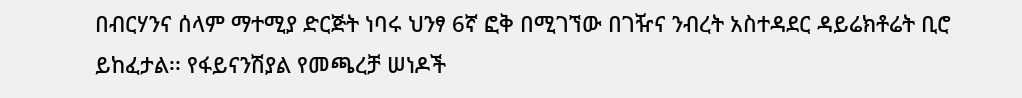በብርሃንና ሰላም ማተሚያ ድርጅት ነባሩ ህንፃ 6ኛ ፎቅ በሚገኘው በገዥና ንብረት አስተዳደር ዳይሬክቶሬት ቢሮ ይከፈታል፡፡ የፋይናንሽያል የመጫረቻ ሠነዶች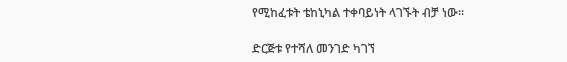የሚከፈቱት ቴከኒካል ተቀባይነት ላገኙት ብቻ ነው፡፡

ድርጅቱ የተሻለ መንገድ ካገኘ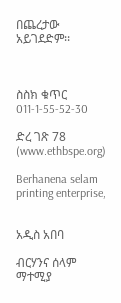በጨረታው አይገደድም፡፡



ስስክ ቁጥር 011-1-55-52-30

ድረ ገጽ 78 (www.ethbspe.org)

Berhanena selam printing enterprise,


አዲስ አበባ

ብርሃንና ሰላም ማተሚያ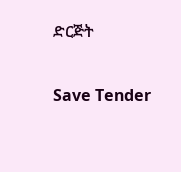ድርጅት

Save Tender